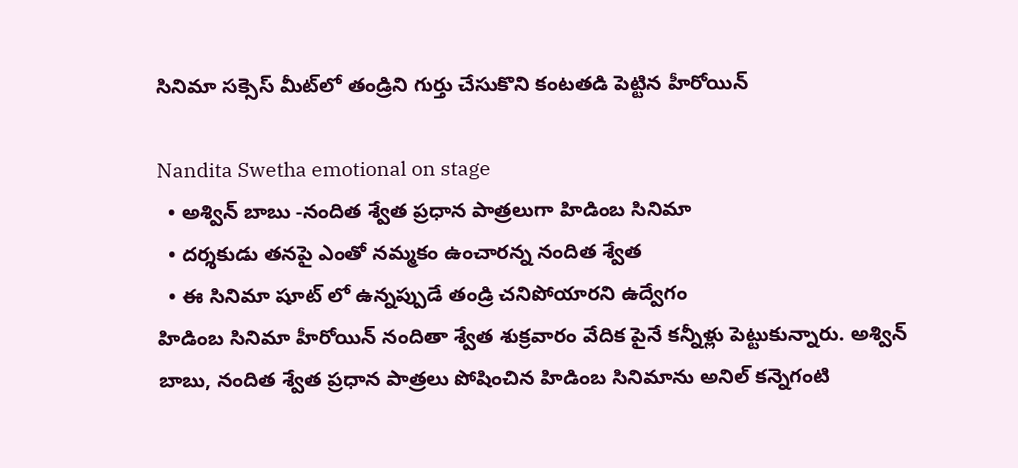సినిమా సక్సెస్ మీట్‌లో తండ్రిని గుర్తు చేసుకొని కంటతడి పెట్టిన హీరోయిన్

Nandita Swetha emotional on stage
  • అశ్విన్ బాబు -నందిత శ్వేత ప్రధాన పాత్రలుగా హిడింబ సినిమా
  • దర్శకుడు తనపై ఎంతో నమ్మకం ఉంచారన్న నందిత శ్వేత
  • ఈ సినిమా షూట్ లో ఉన్నప్పుడే తండ్రి చనిపోయారని ఉద్వేగం
హిడింబ సినిమా హీరోయిన్ నందితా శ్వేత శుక్రవారం వేదిక పైనే కన్నీళ్లు పెట్టుకున్నారు. అశ్విన్ బాబు, నందిత శ్వేత ప్రధాన పాత్రలు పోషించిన హిడింబ సినిమాను అనిల్ కన్నెగంటి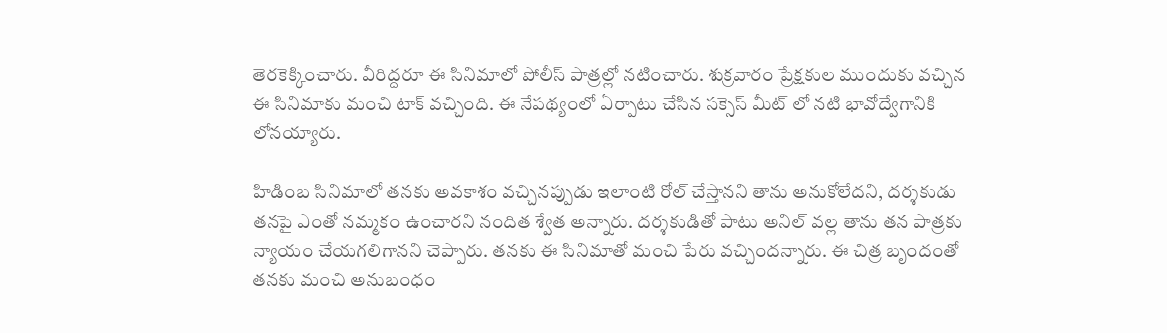తెరకెక్కించారు. వీరిద్దరూ ఈ సినిమాలో పోలీస్ పాత్రల్లో నటించారు. శుక్రవారం ప్రేక్షకుల ముందుకు వచ్చిన ఈ సినిమాకు మంచి టాక్ వచ్చింది. ఈ నేపథ్యంలో ఏర్పాటు చేసిన సక్సెస్ మీట్ లో నటి భావోద్వేగానికి లోనయ్యారు.

హిడింబ సినిమాలో తనకు అవకాశం వచ్చినప్పుడు ఇలాంటి రోల్ చేస్తానని తాను అనుకోలేదని, దర్శకుడు తనపై ఎంతో నమ్మకం ఉంచారని నందిత శ్వేత అన్నారు. దర్శకుడితో పాటు అనిల్ వల్ల తాను తన పాత్రకు న్యాయం చేయగలిగానని చెప్పారు. తనకు ఈ సినిమాతో మంచి పేరు వచ్చిందన్నారు. ఈ చిత్ర బృందంతో తనకు మంచి అనుబంధం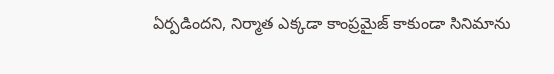ఏర్పడిందని, నిర్మాత ఎక్కడా కాంప్రమైజ్ కాకుండా సినిమాను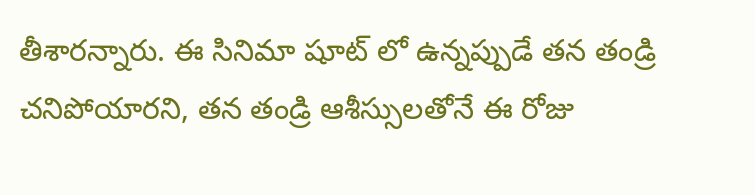తీశారన్నారు. ఈ సినిమా షూట్ లో ఉన్నప్పుడే తన తండ్రి చనిపోయారని, తన తండ్రి ఆశీస్సులతోనే ఈ రోజు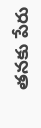తనకు పేరు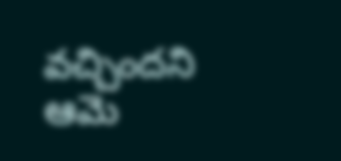వచ్చిందని ఆమె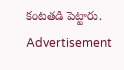కంటతడి పెట్టారు.
Advertisement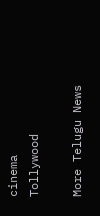cinema
Tollywood

More Telugu News